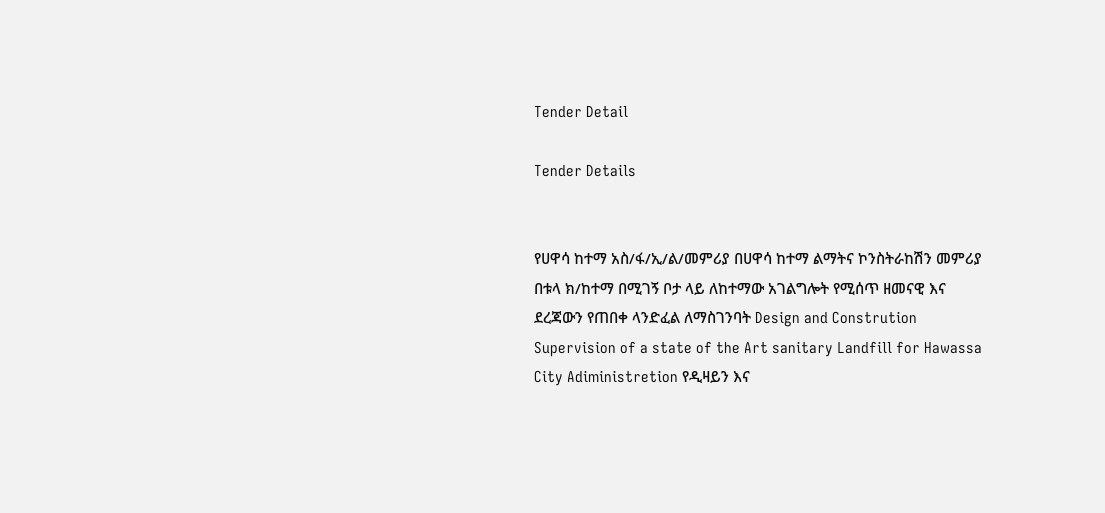Tender Detail

Tender Details


የሀዋሳ ከተማ አስ/ፋ/ኢ/ል/መምሪያ በሀዋሳ ከተማ ልማትና ኮንስትራከሽን መምሪያ በቱላ ክ/ከተማ በሚገኝ ቦታ ላይ ለከተማው አገልግሎት የሚሰጥ ዘመናዊ እና ደረጃውን የጠበቀ ላንድፈል ለማስገንባት Design and Constrution Supervision of a state of the Art sanitary Landfill for Hawassa City Adiministretion የዲዛይን እና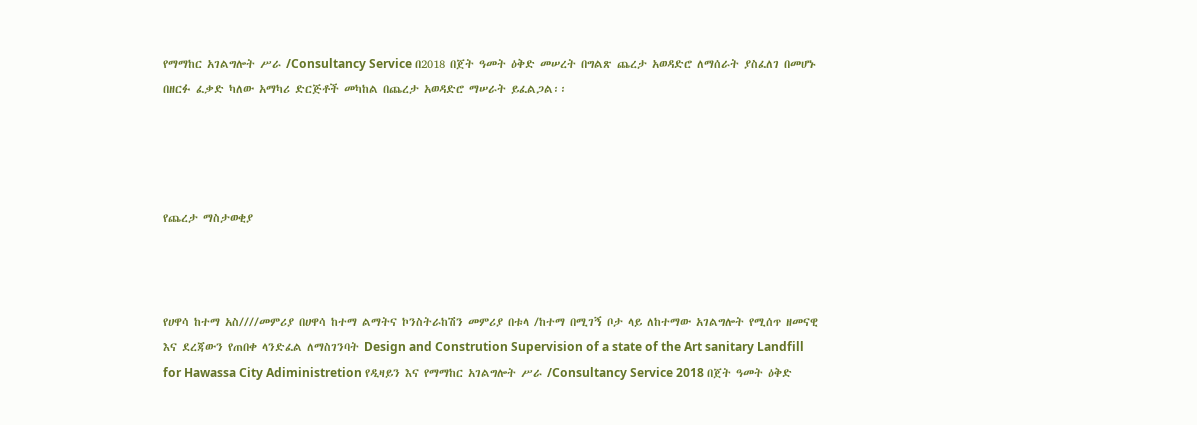የማማከር አገልግሎት ሥራ /Consultancy Service በ2018 በጀት ዓመት ዕቅድ መሠረት በግልጽ ጨረታ አወዳድሮ ለማሰራት ያስፈለገ በመሆኑ በዘርፉ ፈቃድ ካለው አማካሪ ድርጅቶች መካከል በጨረታ አወዳድሮ ማሠራት ይፈልጋል፡፡




የጨረታ ማስታወቂያ



የሀዋሳ ከተማ አስ////መምሪያ በሀዋሳ ከተማ ልማትና ኮንስትራከሽን መምሪያ በቱላ /ከተማ በሚገኝ ቦታ ላይ ለከተማው አገልግሎት የሚሰጥ ዘመናዊ እና ደረጃውን የጠበቀ ላንድፈል ለማስገንባት Design and Constrution Supervision of a state of the Art sanitary Landfill for Hawassa City Adiministretion የዲዛይን እና የማማከር አገልግሎት ሥራ /Consultancy Service 2018 በጀት ዓመት ዕቅድ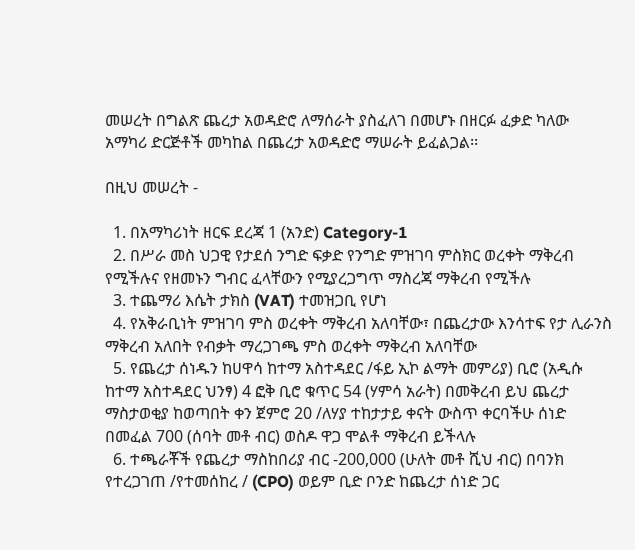መሠረት በግልጽ ጨረታ አወዳድሮ ለማሰራት ያስፈለገ በመሆኑ በዘርፉ ፈቃድ ካለው አማካሪ ድርጅቶች መካከል በጨረታ አወዳድሮ ማሠራት ይፈልጋል፡፡

በዚህ መሠረት -

  1. በአማካሪነት ዘርፍ ደረጃ 1 (አንድ) Category-1
  2. በሥራ መስ ህጋዊ የታደሰ ንግድ ፍቃድ የንግድ ምዝገባ ምስክር ወረቀት ማቅረብ የሚችሉና የዘመኑን ግብር ፈላቸውን የሚያረጋግጥ ማስረጃ ማቅረብ የሚችሉ
  3. ተጨማሪ እሴት ታክስ (VAT) ተመዝጋቢ የሆነ
  4. የአቅራቢነት ምዝገባ ምስ ወረቀት ማቅረብ አለባቸው፣ በጨረታው እንሳተፍ የታ ሊራንስ ማቅረብ አለበት የብቃት ማረጋገጫ ምስ ወረቀት ማቅረብ አለባቸው
  5. የጨረታ ሰነዱን ከሀዋሳ ከተማ አስተዳደር /ፋይ ኢኮ ልማት መምሪያ) ቢሮ (አዲሱ ከተማ አስተዳደር ህንፃ) 4 ፎቅ ቢሮ ቁጥር 54 (ሃምሳ አራት) በመቅረብ ይህ ጨረታ ማስታወቂያ ከወጣበት ቀን ጀምሮ 20 /ለሃያ ተከታታይ ቀናት ውስጥ ቀርባችሁ ሰነድ በመፈል 700 (ሰባት መቶ ብር) ወስዶ ዋጋ ሞልቶ ማቅረብ ይችላሉ
  6. ተጫራቾች የጨረታ ማስከበሪያ ብር -200,000 (ሁለት መቶ ሺህ ብር) በባንክ የተረጋገጠ /የተመሰከረ / (CPO) ወይም ቢድ ቦንድ ከጨረታ ሰነድ ጋር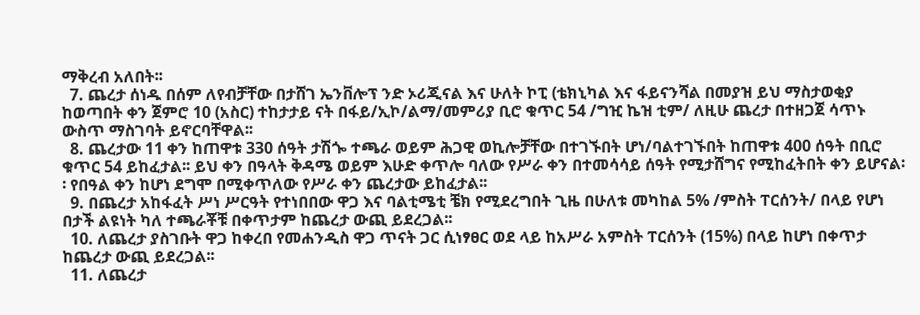ማቅረብ አለበት፡፡
  7. ጨረታ ሰነዱ በሰም ለየብቻቸው በታሸገ ኤንቨሎፕ ንድ ኦሪጂናል እና ሁለት ኮፒ (ቴክኒካል እና ፋይናንሻል በመያዝ ይህ ማስታወቂያ ከወጣበት ቀን ጀምሮ 10 (አስር) ተከታታይ ናት በፋይ/ኢኮ/ልማ/መምሪያ ቢሮ ቁጥር 54 /ግዢ ኬዝ ቲም/ ለዚሁ ጨረታ በተዘጋጀ ሳጥኑ ውስጥ ማስገባት ይኖርባቸዋል፡፡
  8. ጨረታው 11 ቀን ከጠዋቱ 330 ሰዓት ታሽጐ ተጫራ ወይም ሕጋዊ ወኪሎቻቸው በተገኙበት ሆነ/ባልተገኙበት ከጠዋቱ 400 ሰዓት በቢሮ ቁጥር 54 ይከፈታል፡፡ ይህ ቀን በዓላት ቅዳሜ ወይም እሁድ ቀጥሎ ባለው የሥራ ቀን በተመሳሳይ ሰዓት የሚታሸግና የሚከፈትበት ቀን ይሆናል፡፡ የበዓል ቀን ከሆነ ደግሞ በሚቀጥለው የሥራ ቀን ጨረታው ይከፈታል፡፡
  9. በጨረታ አከፋፈት ሥነ ሥርዓት የተነበበው ዋጋ እና ባልቲሜቲ ቼክ የሚደረግበት ጊዜ በሁለቱ መካከል 5% /ምስት ፐርሰንት/ በላይ የሆነ በታች ልዩነት ካለ ተጫራቾቹ በቀጥታም ከጨረታ ውጪ ይደረጋል፡፡
  10. ለጨረታ ያስገቡት ዋጋ ከቀረበ የመሐንዲስ ዋጋ ጥናት ጋር ሲነፃፀር ወደ ላይ ከአሥራ አምስት ፐርሰንት (15%) በላይ ከሆነ በቀጥታ ከጨረታ ውጪ ይደረጋል፡፡
  11. ለጨረታ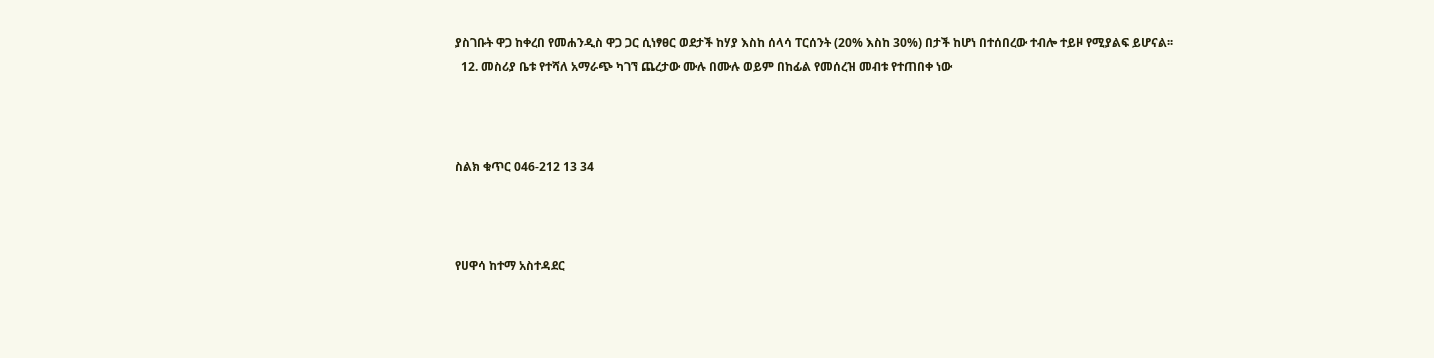ያስገቡት ዋጋ ከቀረበ የመሐንዲስ ዋጋ ጋር ሲነፃፀር ወደታች ከሃያ እስከ ሰላሳ ፐርሰንት (20% እስከ 30%) በታች ከሆነ በተሰበረው ተብሎ ተይዞ የሚያልፍ ይሆናል፡፡
  12. መስሪያ ቤቱ የተሻለ አማራጭ ካገኘ ጨረታው ሙሉ በሙሉ ወይም በከፊል የመሰረዝ መብቱ የተጠበቀ ነው



ስልክ ቁጥር 046-212 13 34



የሀዋሳ ከተማ አስተዳደር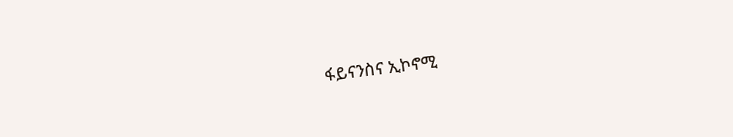ፋይናንስና ኢኮኖሚ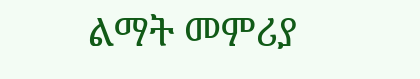ልማት መምሪያ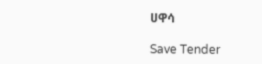ሀዋሳ

Save Tender